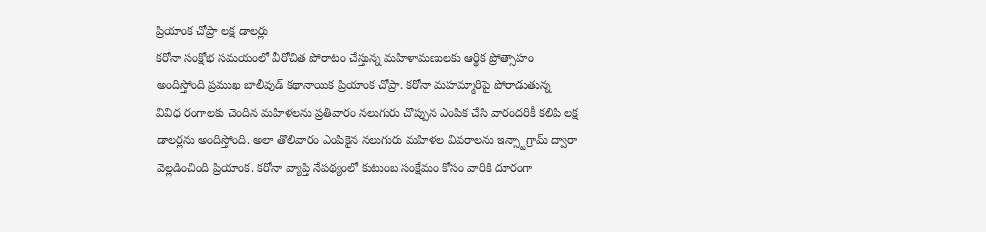ప్రియాంక చోప్రా లక్ష డాలర్లు
కరోనా సంక్షోభ సమయంలో వీరోచిత పోరాటం చేస్తున్న మహిళామణులకు ఆర్థిక ప్రోత్సాహం అందిస్తోంది ప్రముఖ బాలీవుడ్ కథానాయిక ప్రియాంక చోప్రా. కరోనా మహమ్మారిపై పోరాడుతున్న వివిధ రంగాలకు చెందిన మహిళలను ప్రతివారం నలుగురు చొప్పున ఎంపిక చేసి వారందరికీ కలిపి లక్ష డాలర్లను అందిస్తోంది. అలా తొలివారం ఎంపికైన నలుగురు మహిళల వివరాలను ఇన్స్టాగ్రామ్ ద్వారా వెల్లడించింది ప్రియాంక. కరోనా వ్యాప్తి నేపథ్యంలో కుటుంబ సంక్షేమం కోసం వారికి దూరంగా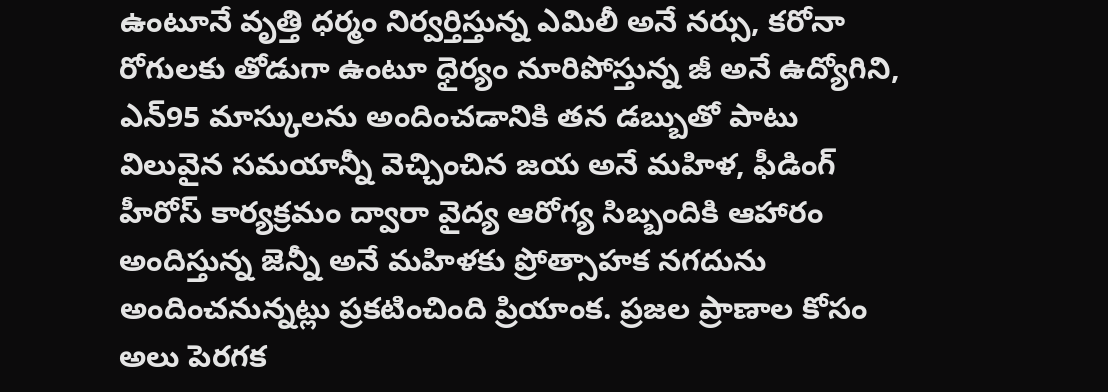ఉంటూనే వృత్తి ధర్మం నిర్వర్తిస్తున్న ఎమిలీ అనే నర్సు, కరోనా రోగులకు తోడుగా ఉంటూ ధైర్యం నూరిపోస్తున్న జీ అనే ఉద్యోగిని, ఎన్95 మాస్కులను అందించడానికి తన డబ్బుతో పాటు విలువైన సమయాన్నీ వెచ్చించిన జయ అనే మహిళ, ఫీడింగ్ హీరోస్ కార్యక్రమం ద్వారా వైద్య ఆరోగ్య సిబ్బందికి ఆహారం అందిస్తున్న జెన్నీ అనే మహిళకు ప్రోత్సాహక నగదును అందించనున్నట్లు ప్రకటించింది ప్రియాంక. ప్రజల ప్రాణాల కోసం అలు పెరగక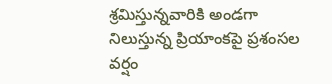శ్రమిస్తున్నవారికి అండగా నిలుస్తున్న ప్రియాంకపై ప్రశంసల వర్షం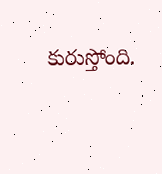కురుస్తోంది.